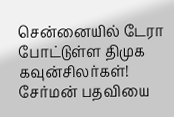சென்னையில் டேரா போட்டுள்ள திமுக கவுன்சிலர்கள்! சேர்மன் பதவியை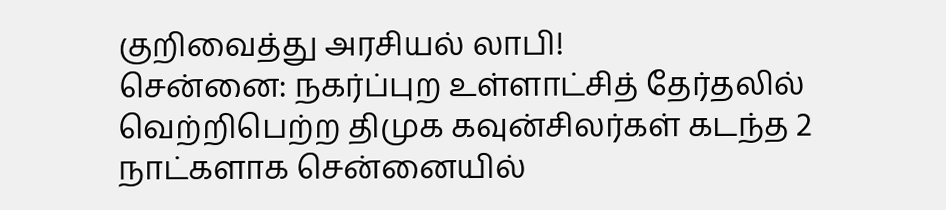குறிவைத்து அரசியல் லாபி!
சென்னை: நகர்ப்புற உள்ளாட்சித் தேர்தலில் வெற்றிபெற்ற திமுக கவுன்சிலர்கள் கடந்த 2 நாட்களாக சென்னையில்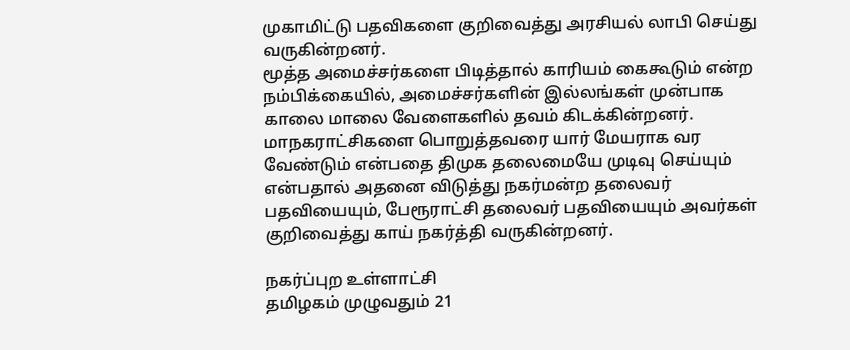முகாமிட்டு பதவிகளை குறிவைத்து அரசியல் லாபி செய்து வருகின்றனர்.
மூத்த அமைச்சர்களை பிடித்தால் காரியம் கைகூடும் என்ற நம்பிக்கையில், அமைச்சர்களின் இல்லங்கள் முன்பாக காலை மாலை வேளைகளில் தவம் கிடக்கின்றனர்.
மாநகராட்சிகளை பொறுத்தவரை யார் மேயராக வர வேண்டும் என்பதை திமுக தலைமையே முடிவு செய்யும் என்பதால் அதனை விடுத்து நகர்மன்ற தலைவர் பதவியையும், பேரூராட்சி தலைவர் பதவியையும் அவர்கள் குறிவைத்து காய் நகர்த்தி வருகின்றனர்.

நகர்ப்புற உள்ளாட்சி
தமிழகம் முழுவதும் 21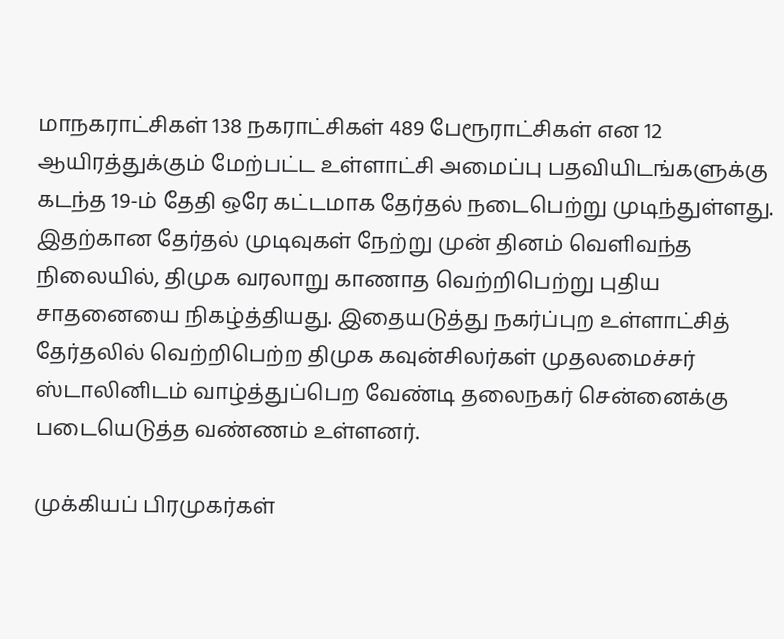மாநகராட்சிகள் 138 நகராட்சிகள் 489 பேரூராட்சிகள் என 12 ஆயிரத்துக்கும் மேற்பட்ட உள்ளாட்சி அமைப்பு பதவியிடங்களுக்கு கடந்த 19-ம் தேதி ஒரே கட்டமாக தேர்தல் நடைபெற்று முடிந்துள்ளது. இதற்கான தேர்தல் முடிவுகள் நேற்று முன் தினம் வெளிவந்த நிலையில், திமுக வரலாறு காணாத வெற்றிபெற்று புதிய சாதனையை நிகழ்த்தியது. இதையடுத்து நகர்ப்புற உள்ளாட்சித் தேர்தலில் வெற்றிபெற்ற திமுக கவுன்சிலர்கள் முதலமைச்சர் ஸ்டாலினிடம் வாழ்த்துப்பெற வேண்டி தலைநகர் சென்னைக்கு படையெடுத்த வண்ணம் உள்ளனர்.

முக்கியப் பிரமுகர்கள்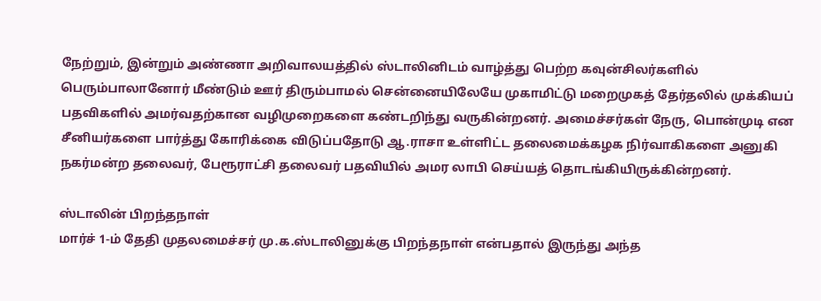நேற்றும், இன்றும் அண்ணா அறிவாலயத்தில் ஸ்டாலினிடம் வாழ்த்து பெற்ற கவுன்சிலர்களில் பெரும்பாலானோர் மீண்டும் ஊர் திரும்பாமல் சென்னையிலேயே முகாமிட்டு மறைமுகத் தேர்தலில் முக்கியப் பதவிகளில் அமர்வதற்கான வழிமுறைகளை கண்டறிந்து வருகின்றனர். அமைச்சர்கள் நேரு, பொன்முடி என சீனியர்களை பார்த்து கோரிக்கை விடுப்பதோடு ஆ.ராசா உள்ளிட்ட தலைமைக்கழக நிர்வாகிகளை அனுகி நகர்மன்ற தலைவர், பேரூராட்சி தலைவர் பதவியில் அமர லாபி செய்யத் தொடங்கியிருக்கின்றனர்.

ஸ்டாலின் பிறந்தநாள்
மார்ச் 1-ம் தேதி முதலமைச்சர் மு.க.ஸ்டாலினுக்கு பிறந்தநாள் என்பதால் இருந்து அந்த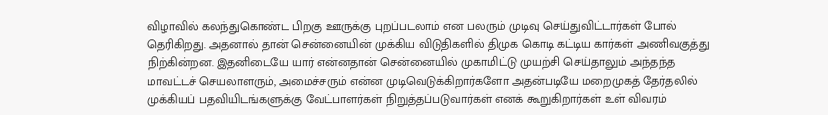விழாவில் கலந்துகொண்ட பிறகு ஊருக்கு புறப்படலாம் என பலரும் முடிவு செய்துவிட்டார்கள் போல் தெரிகிறது. அதனால் தான் சென்னையின் முக்கிய விடுதிகளில் திமுக கொடி கட்டிய கார்கள் அணிவகுத்து நிற்கின்றன. இதனிடையே யார் என்னதான் சென்னையில் முகாமிட்டு முயற்சி செய்தாலும் அந்தந்த மாவட்டச் செயலாளரும், அமைச்சரும் என்ன முடிவெடுக்கிறார்களோ அதன்படியே மறைமுகத் தேர்தலில் முக்கியப் பதவியிடங்களுக்கு வேட்பாளர்கள் நிறுத்தப்படுவார்கள் எனக் கூறுகிறார்கள் உள் விவரம்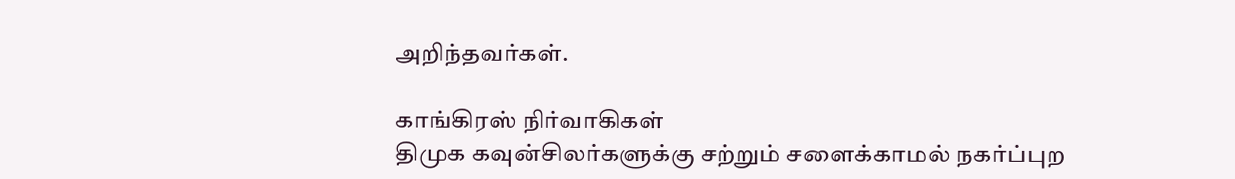அறிந்தவர்கள்.

காங்கிரஸ் நிர்வாகிகள்
திமுக கவுன்சிலர்களுக்கு சற்றும் சளைக்காமல் நகர்ப்புற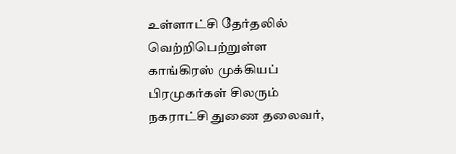உள்ளாட்சி தேர்தலில் வெற்றிபெற்றுள்ள காங்கிரஸ் முக்கியப் பிரமுகர்கள் சிலரும் நகராட்சி துணை தலைவர்,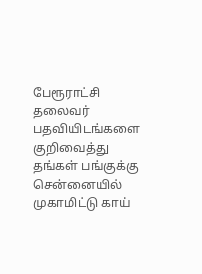பேரூராட்சி தலைவர் பதவியிடங்களை குறிவைத்து தங்கள் பங்குக்கு சென்னையில் முகாமிட்டு காய்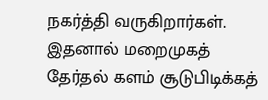நகர்த்தி வருகிறார்கள். இதனால் மறைமுகத் தேர்தல் களம் சூடுபிடிக்கத்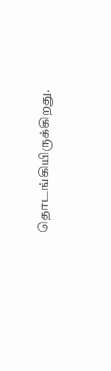தொடங்கியிருக்கிறது.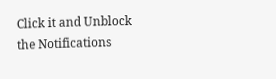Click it and Unblock the Notifications